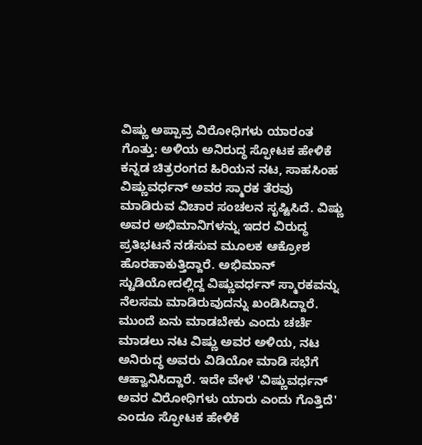ವಿಷ್ಣು ಅಪ್ಪಾವ್ರ ವಿರೋಧಿಗಳು ಯಾರಂತ ಗೊತ್ತು: ಅಳಿಯ ಅನಿರುದ್ಧ ಸ್ಫೋಟಕ ಹೇಳಿಕೆ
ಕನ್ನಡ ಚಿತ್ರರಂಗದ ಹಿರಿಯನ ನಟ, ಸಾಹಸಿಂಹ ವಿಷ್ಣುವರ್ಧನ್ ಅವರ ಸ್ಮಾರಕ ತೆರವು ಮಾಡಿರುವ ವಿಚಾರ ಸಂಚಲನ ಸೃಷ್ಟಿಸಿದೆ. ವಿಷ್ಣು ಅವರ ಅಭಿಮಾನಿಗಳನ್ನು ಇದರ ವಿರುದ್ಧ ಪ್ರತಿಭಟನೆ ನಡೆಸುವ ಮೂಲಕ ಆಕ್ರೋಶ ಹೊರಹಾಕುತ್ತಿದ್ದಾರೆ. ಅಭಿಮಾನ್ ಸ್ಟುಡಿಯೋದಲ್ಲಿದ್ದ ವಿಷ್ಣುವರ್ಧನ್ ಸ್ಮಾರಕವನ್ನು ನೆಲಸಮ ಮಾಡಿರುವುದನ್ನು ಖಂಡಿಸಿದ್ದಾರೆ. ಮುಂದೆ ಏನು ಮಾಡಬೇಕು ಎಂದು ಚರ್ಚೆ ಮಾಡಲು ನಟ ವಿಷ್ಣು ಅವರ ಅಳಿಯ, ನಟ ಅನಿರುದ್ಧ ಅವರು ವಿಡಿಯೋ ಮಾಡಿ ಸಭೆಗೆ ಆಹ್ವಾನಿಸಿದ್ದಾರೆ. ಇದೇ ವೇಳೆ 'ವಿಷ್ಣುವರ್ಧನ್ ಅವರ ವಿರೋಧಿಗಳು ಯಾರು ಎಂದು ಗೊತ್ತಿದೆ' ಎಂದೂ ಸ್ಫೋಟಕ ಹೇಳಿಕೆ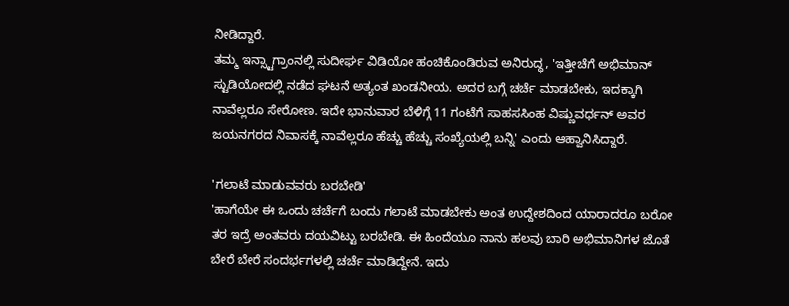ನೀಡಿದ್ದಾರೆ.
ತಮ್ಮ ಇನ್ಸ್ಟಾಗ್ರಾಂನಲ್ಲಿ ಸುದೀರ್ಘ ವಿಡಿಯೋ ಹಂಚಿಕೊಂಡಿರುವ ಅನಿರುದ್ಧ, 'ಇತ್ತೀಚೆಗೆ ಅಭಿಮಾನ್ ಸ್ಟುಡಿಯೋದಲ್ಲಿ ನಡೆದ ಘಟನೆ ಅತ್ಯಂತ ಖಂಡನೀಯ. ಅದರ ಬಗ್ಗೆ ಚರ್ಚೆ ಮಾಡಬೇಕು, ಇದಕ್ಕಾಗಿ ನಾವೆಲ್ಲರೂ ಸೇರೋಣ. ಇದೇ ಭಾನುವಾರ ಬೆಳಿಗ್ಗೆ 11 ಗಂಟೆಗೆ ಸಾಹಸಸಿಂಹ ವಿಷ್ಣುವರ್ಧನ್ ಅವರ ಜಯನಗರದ ನಿವಾಸಕ್ಕೆ ನಾವೆಲ್ಲರೂ ಹೆಚ್ಚು ಹೆಚ್ಚು ಸಂಖ್ಯೆಯಲ್ಲಿ ಬನ್ನಿ' ಎಂದು ಆಹ್ವಾನಿಸಿದ್ದಾರೆ.

'ಗಲಾಟೆ ಮಾಡುವವರು ಬರಬೇಡಿ'
'ಹಾಗೆಯೇ ಈ ಒಂದು ಚರ್ಚೆಗೆ ಬಂದು ಗಲಾಟೆ ಮಾಡಬೇಕು ಅಂತ ಉದ್ದೇಶದಿಂದ ಯಾರಾದರೂ ಬರೋ ತರ ಇದ್ರೆ ಅಂತವರು ದಯವಿಟ್ಟು ಬರಬೇಡಿ. ಈ ಹಿಂದೆಯೂ ನಾನು ಹಲವು ಬಾರಿ ಅಭಿಮಾನಿಗಳ ಜೊತೆ ಬೇರೆ ಬೇರೆ ಸಂದರ್ಭಗಳಲ್ಲಿ ಚರ್ಚೆ ಮಾಡಿದ್ದೇನೆ. ಇದು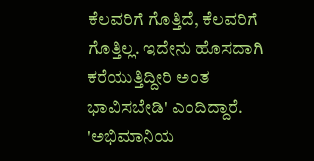ಕೆಲವರಿಗೆ ಗೊತ್ತಿದೆ, ಕೆಲವರಿಗೆ ಗೊತ್ತಿಲ್ಲ. ಇದೇನು ಹೊಸದಾಗಿ ಕರೆಯುತ್ತಿದ್ದೀರಿ ಅಂತ ಭಾವಿಸಬೇಡಿ' ಎಂದಿದ್ದಾರೆ.
'ಅಭಿಮಾನಿಯ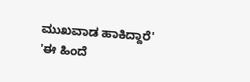ಮುಖವಾಡ ಹಾಕಿದ್ದಾರೆ'
'ಈ ಹಿಂದೆ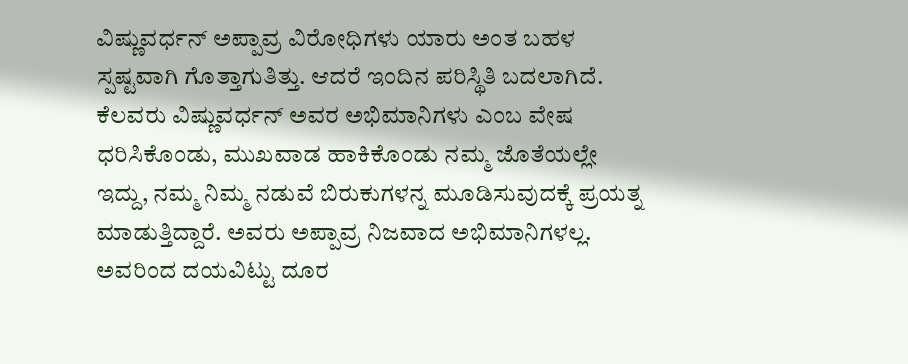ವಿಷ್ಣುವರ್ಧನ್ ಅಪ್ಪಾವ್ರ ವಿರೋಧಿಗಳು ಯಾರು ಅಂತ ಬಹಳ ಸ್ಪಷ್ಟವಾಗಿ ಗೊತ್ತಾಗುತಿತ್ತು. ಆದರೆ ಇಂದಿನ ಪರಿಸ್ಥಿತಿ ಬದಲಾಗಿದೆ. ಕೆಲವರು ವಿಷ್ಣುವರ್ಧನ್ ಅವರ ಅಭಿಮಾನಿಗಳು ಎಂಬ ವೇಷ ಧರಿಸಿಕೊಂಡು, ಮುಖವಾಡ ಹಾಕಿಕೊಂಡು ನಮ್ಮ ಜೊತೆಯಲ್ಲೇ ಇದ್ದು, ನಮ್ಮ ನಿಮ್ಮ ನಡುವೆ ಬಿರುಕುಗಳನ್ನ ಮೂಡಿಸುವುದಕ್ಕೆ ಪ್ರಯತ್ನ ಮಾಡುತ್ತಿದ್ದಾರೆ. ಅವರು ಅಪ್ಪಾವ್ರ ನಿಜವಾದ ಅಭಿಮಾನಿಗಳಲ್ಲ. ಅವರಿಂದ ದಯವಿಟ್ಟು ದೂರ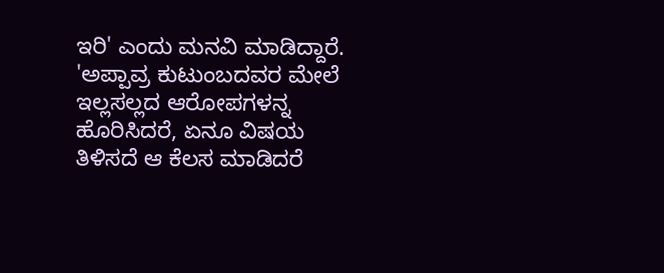ಇರಿ' ಎಂದು ಮನವಿ ಮಾಡಿದ್ದಾರೆ.
'ಅಪ್ಪಾವ್ರ ಕುಟುಂಬದವರ ಮೇಲೆ ಇಲ್ಲಸಲ್ಲದ ಆರೋಪಗಳನ್ನ ಹೊರಿಸಿದರೆ, ಏನೂ ವಿಷಯ ತಿಳಿಸದೆ ಆ ಕೆಲಸ ಮಾಡಿದರೆ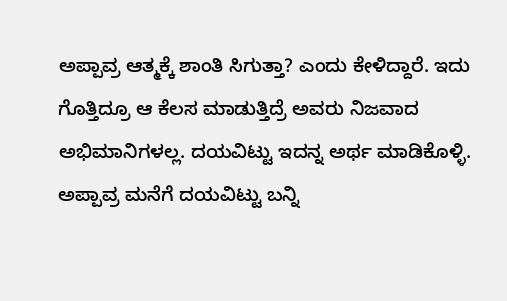ಅಪ್ಪಾವ್ರ ಆತ್ಮಕ್ಕೆ ಶಾಂತಿ ಸಿಗುತ್ತಾ? ಎಂದು ಕೇಳಿದ್ದಾರೆ. ಇದು ಗೊತ್ತಿದ್ರೂ ಆ ಕೆಲಸ ಮಾಡುತ್ತಿದ್ರೆ ಅವರು ನಿಜವಾದ ಅಭಿಮಾನಿಗಳಲ್ಲ. ದಯವಿಟ್ಟು ಇದನ್ನ ಅರ್ಥ ಮಾಡಿಕೊಳ್ಳಿ. ಅಪ್ಪಾವ್ರ ಮನೆಗೆ ದಯವಿಟ್ಟು ಬನ್ನಿ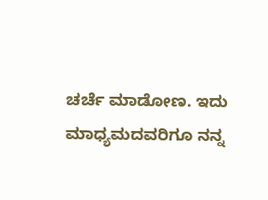ಚರ್ಚೆ ಮಾಡೋಣ. ಇದು ಮಾಧ್ಯಮದವರಿಗೂ ನನ್ನ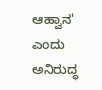ಆಹ್ವಾನ' ಎಂದು ಅನಿರುದ್ಧ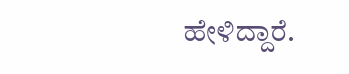ಹೇಳಿದ್ದಾರೆ.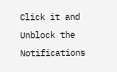Click it and Unblock the Notifications